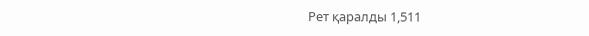Рет қаралды 1,511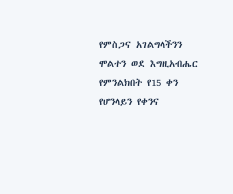የምስጋና አገልግላችንን ሞልተን ወደ እግዚአብሔር የምንልክበት የ15 ቀን የሆንላይን የቀንና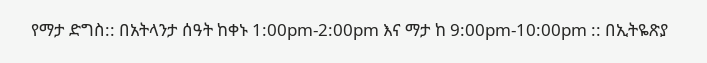የማታ ድግስ:: በአትላንታ ሰዓት ከቀኑ 1:00pm-2:00pm እና ማታ ከ 9:00pm-10:00pm :: በኢትዬጽያ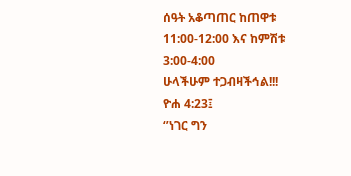ሰዓት አቆጣጠር ከጠዋቱ 11:00-12:00 እና ከምሽቱ 3:00-4:00
ሁላችሁም ተጋብዛችኅል!!!
ዮሐ 4:23፤
‘’ነገር ግን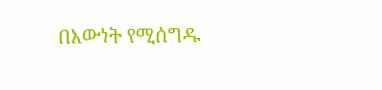በእውነት የሚሰግዱ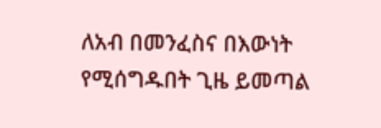ለአብ በመንፈስና በእውነት የሚሰግዱበት ጊዜ ይመጣል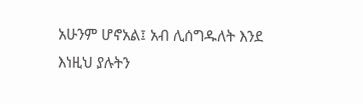አሁንም ሆኖአል፤ አብ ሊሰግዱለት እንደ እነዚህ ያሉትን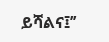ይሻልና፤’’